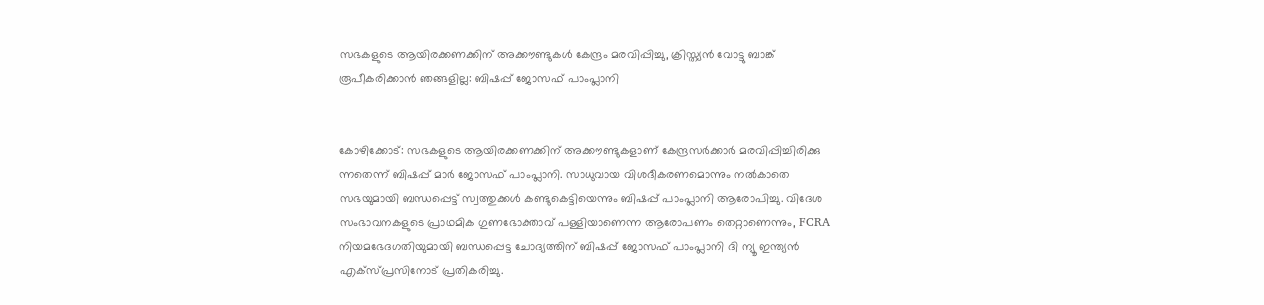സഭകളുടെ ആയിരക്കണക്കിന് അക്കൗണ്ടുകള്‍ കേന്ദ്രം മരവിപ്പിച്ചു, ക്രിസ്ത്യന്‍ വോട്ടു ബാങ്ക് രൂപീകരിക്കാന്‍ ഞങ്ങളില്ല: ബിഷപ്പ് ജോസഫ് പാംപ്ലാനി


കോഴിക്കോട്: സഭകളുടെ ആയിരക്കണക്കിന് അക്കൗണ്ടുകളാണ് കേന്ദ്രസര്‍ക്കാര്‍ മരവിപ്പിച്ചിരിക്കു ന്നതെന്ന് ബിഷപ്പ് മാര്‍ ജോസഫ് പാംപ്ലാനി. സാധുവായ വിശദീകരണമൊന്നും നല്‍കാതെ സഭയുമായി ബന്ധപ്പെട്ട് സ്വത്തുക്കള്‍ കണ്ടുകെട്ടിയെന്നും ബിഷപ്പ് പാംപ്ലാനി ആരോപിച്ചു. വിദേശ സംഭാവനകളുടെ പ്രാഥമിക ഗുണഭോക്താവ് പള്ളിയാണെന്ന ആരോപണം തെറ്റാണെന്നും, FCRA നിയമഭേദഗതിയുമായി ബന്ധപ്പെട്ട ചോദ്യത്തിന് ബിഷപ്പ് ജോസഫ് പാംപ്ലാനി ദി ന്യൂ ഇന്ത്യന്‍ എക്‌സ്പ്രസിനോട് പ്രതികരിച്ചു.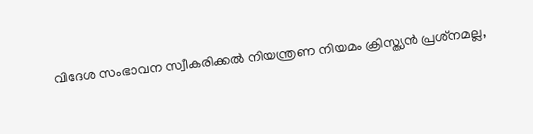വിദേശ സംഭാവന സ്വീകരിക്കല്‍ നിയന്ത്രണ നിയമം ക്രിസ്ത്യന്‍ പ്രശ്‌നമല്ല,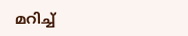മറിച്ച്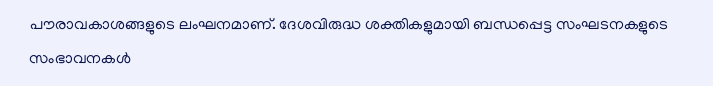പൗരാവകാശങ്ങളുടെ ലംഘനമാണ്. ദേശവിരുദ്ധ ശക്തികളുമായി ബന്ധപ്പെട്ട സംഘടനകളുടെ സംഭാവനകള്‍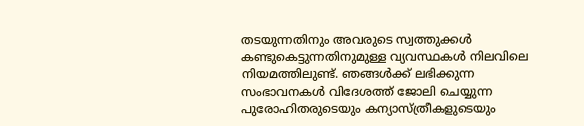തടയുന്നതിനും അവരുടെ സ്വത്തുക്കള്‍ കണ്ടുകെട്ടുന്നതിനുമുള്ള വ്യവസ്ഥകള്‍ നിലവിലെ നിയമത്തിലുണ്ട്. ഞങ്ങള്‍ക്ക് ലഭിക്കുന്ന സംഭാവനകള്‍ വിദേശത്ത് ജോലി ചെയ്യുന്ന പുരോഹിതരുടെയും കന്യാസ്ത്രീകളുടെയും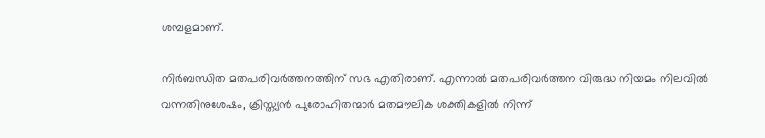ശമ്പളമാണ്.

നിര്‍ബന്ധിത മതപരിവര്‍ത്തനത്തിന് സഭ എതിരാണ്. എന്നാല്‍ മതപരിവര്‍ത്തന വിരുദ്ധ നിയമം നിലവില്‍ വന്നതിനുശേഷം, ക്രിസ്ത്യന്‍ പുരോഹിതന്മാര്‍ മതമൗലിക ശക്തികളില്‍ നിന്ന്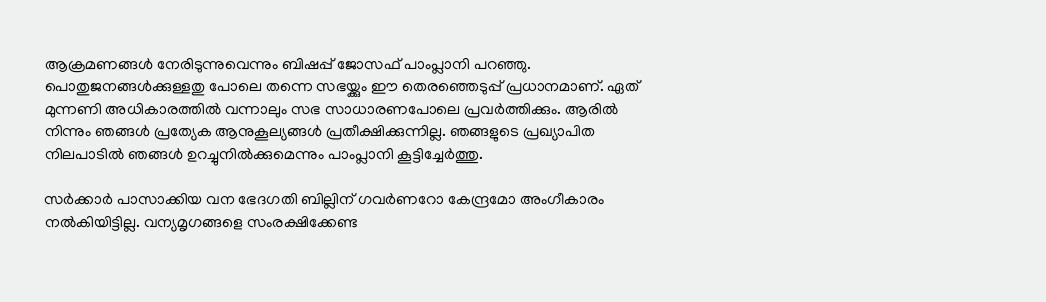ആക്രമണങ്ങള്‍ നേരിടുന്നുവെന്നും ബിഷപ്പ് ജോസഫ് പാംപ്ലാനി പറഞ്ഞു. പൊതുജനങ്ങള്‍ക്കുള്ളതു പോലെ തന്നെ സഭയ്ക്കും ഈ തെരഞ്ഞെടുപ്പ് പ്രധാനമാണ്. ഏത് മുന്നണി അധികാരത്തില്‍ വന്നാലും സഭ സാധാരണപോലെ പ്രവര്‍ത്തിക്കും. ആരില്‍ നിന്നും ഞങ്ങള്‍ പ്രത്യേക ആനുകൂല്യങ്ങള്‍ പ്രതീക്ഷിക്കുന്നില്ല. ഞങ്ങളുടെ പ്രഖ്യാപിത നിലപാടില്‍ ഞങ്ങള്‍ ഉറച്ചുനില്‍ക്കുമെന്നും പാംപ്ലാനി കൂട്ടിച്ചേര്‍ത്തു.

സര്‍ക്കാര്‍ പാസാക്കിയ വന ഭേദഗതി ബില്ലിന് ഗവര്‍ണറോ കേന്ദ്രമോ അംഗീകാരം നല്‍കിയിട്ടില്ല. വന്യമൃഗങ്ങളെ സംരക്ഷിക്കേണ്ട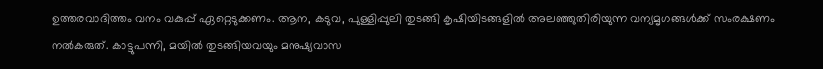ഉത്തരവാദിത്തം വനം വകുപ്പ് ഏറ്റെടുക്കണം. ആന, കടുവ, പുള്ളിപ്പുലി തുടങ്ങി കൃഷിയിടങ്ങളില്‍ അലഞ്ഞുതിരിയുന്ന വന്യമൃഗങ്ങള്‍ക്ക് സംരക്ഷണം നല്‍കരുത്. കാട്ടുപന്നി, മയില്‍ തുടങ്ങിയവയും മനുഷ്യവാസ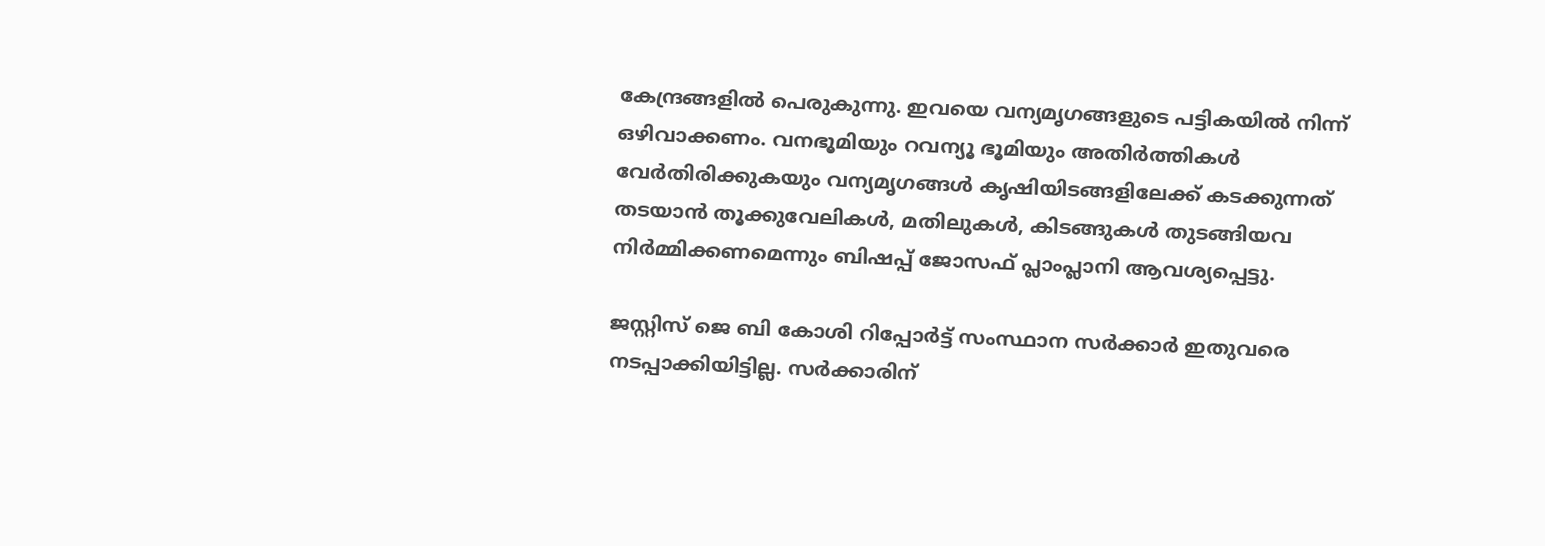കേന്ദ്രങ്ങളില്‍ പെരുകുന്നു. ഇവയെ വന്യമൃഗങ്ങളുടെ പട്ടികയില്‍ നിന്ന് ഒഴിവാക്കണം. വനഭൂമിയും റവന്യൂ ഭൂമിയും അതിര്‍ത്തികള്‍ വേര്‍തിരിക്കുകയും വന്യമൃഗങ്ങള്‍ കൃഷിയിടങ്ങളിലേക്ക് കടക്കുന്നത് തടയാന്‍ തൂക്കുവേലികള്‍, മതിലുകള്‍, കിടങ്ങുകള്‍ തുടങ്ങിയവ നിര്‍മ്മിക്കണമെന്നും ബിഷപ്പ് ജോസഫ് പ്ലാംപ്ലാനി ആവശ്യപ്പെട്ടു.

ജസ്റ്റിസ് ജെ ബി കോശി റിപ്പോര്‍ട്ട് സംസ്ഥാന സര്‍ക്കാര്‍ ഇതുവരെ നടപ്പാക്കിയിട്ടില്ല. സര്‍ക്കാരിന്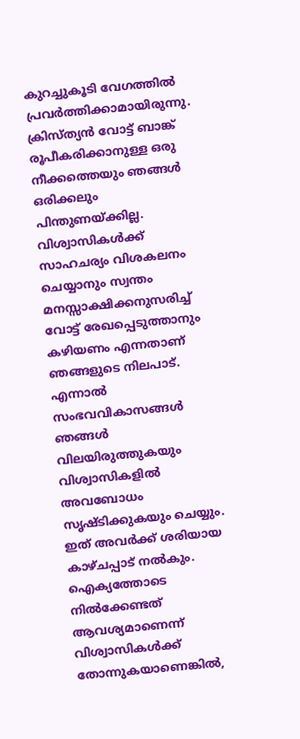കുറച്ചുകൂടി വേഗത്തില്‍ പ്രവര്‍ത്തിക്കാമായിരുന്നു. ക്രിസ്ത്യന്‍ വോട്ട് ബാങ്ക് രൂപീകരിക്കാനുള്ള ഒരു നീക്കത്തെയും ഞങ്ങള്‍ ഒരിക്കലും പിന്തുണയ്ക്കില്ല. വിശ്വാസികള്‍ക്ക് സാഹചര്യം വിശകലനം ചെയ്യാനും സ്വന്തം മനസ്സാക്ഷിക്കനുസരിച്ച് വോട്ട് രേഖപ്പെടുത്താനും കഴിയണം എന്നതാണ് ഞങ്ങളുടെ നിലപാട്. എന്നാല്‍ സംഭവവികാസങ്ങള്‍ ഞങ്ങള്‍ വിലയിരുത്തുകയും വിശ്വാസികളില്‍ അവബോധം സൃഷ്ടിക്കുകയും ചെയ്യും. ഇത് അവര്‍ക്ക് ശരിയായ കാഴ്ചപ്പാട് നല്‍കും. ഐക്യത്തോടെ നില്‍ക്കേണ്ടത് ആവശ്യമാണെന്ന് വിശ്വാസികള്‍ക്ക് തോന്നുകയാണെങ്കില്‍,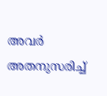അവര്‍ അതനുസരിച്ച്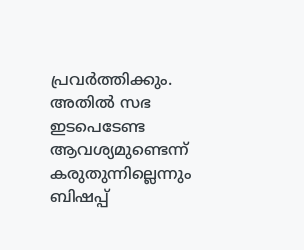പ്രവര്‍ത്തിക്കും. അതില്‍ സഭ ഇടപെടേണ്ട ആവശ്യമുണ്ടെന്ന് കരുതുന്നില്ലെന്നും ബിഷപ്പ്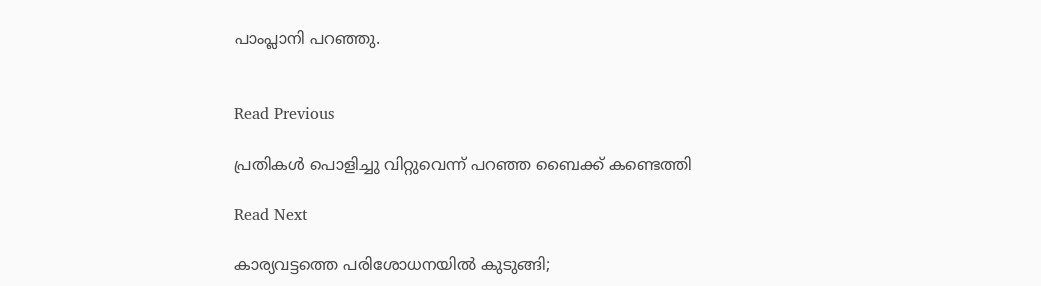പാംപ്ലാനി പറഞ്ഞു.


Read Previous

പ്രതികൾ പൊളിച്ചു വിറ്റുവെന്ന് പറഞ്ഞ ബൈക്ക് കണ്ടെത്തി

Read Next

കാര്യവട്ടത്തെ പരിശോധനയിൽ കുടുങ്ങി;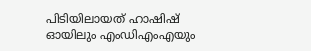പിടിയിലായത് ഹാഷിഷ് ഓയിലും എംഡിഎംഎയും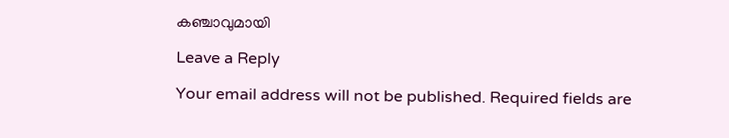കഞ്ചാവുമായി

Leave a Reply

Your email address will not be published. Required fields are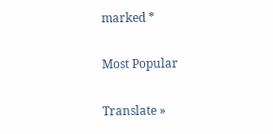marked *

Most Popular

Translate »